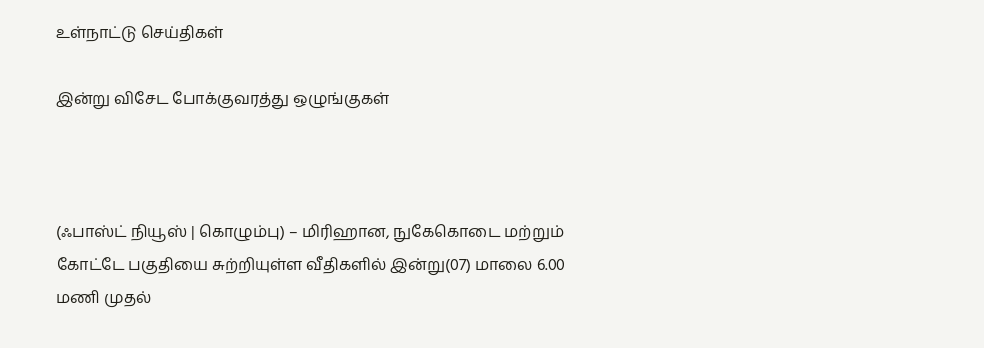உள்நாட்டு செய்திகள்

இன்று விசேட போக்குவரத்து ஒழுங்குகள்



(ஃபாஸ்ட் நியூஸ் | கொழும்பு) – மிரிஹான, நுகேகொடை மற்றும் கோட்டே பகுதியை சுற்றியுள்ள வீதிகளில் இன்று(07) மாலை 6.00 மணி முதல்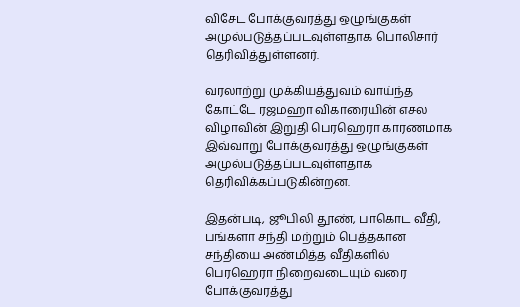விசேட போக்குவரத்து ஒழுங்குகள் அமுல்படுத்தப்படவுள்ளதாக பொலிசார் தெரிவித்துள்ளனர்.

வரலாற்று முக்கியத்துவம் வாய்ந்த கோட்டே ரஜமஹா விகாரையின் எசல விழாவின் இறுதி பெரஹெரா காரணமாக இவ்வாறு போக்குவரத்து ஒழுங்குகள் அமுல்படுத்தப்படவுள்ளதாக தெரிவிக்கப்படுகின்றன.

இதன்படி, ஜூபிலி தூண், பாகொட வீதி, பங்களா சந்தி மற்றும் பெத்தகான சந்தியை அண்மித்த வீதிகளில் பெரஹெரா நிறைவடையும் வரை போக்குவரத்து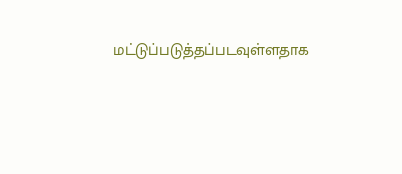மட்டுப்படுத்தப்படவுள்ளதாக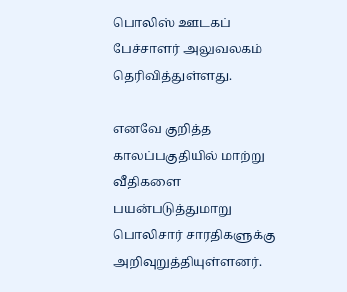பொலிஸ் ஊடகப் பேச்சாளர் அலுவலகம் தெரிவித்துள்ளது.

எனவே குறித்த காலப்பகுதியில் மாற்று வீதிகளை பயன்படுத்துமாறு பொலிசார் சாரதிகளுக்கு அறிவுறுத்தியுள்ளனர்.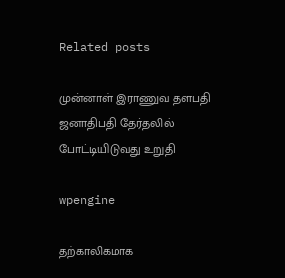Related posts

முன்னாள் இராணுவ தளபதி ஜனாதிபதி தேர்தலில் போட்டியிடுவது உறுதி

wpengine

தற்காலிகமாக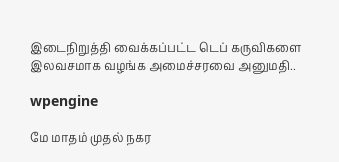இடைநிறுத்தி வைக்கப்பட்ட டெப் கருவிகளை இலவசமாக வழங்க அமைச்சரவை அனுமதி..

wpengine

மே மாதம் முதல் நகர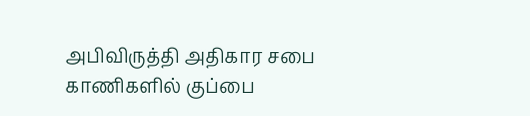அபிவிருத்தி அதிகார சபை காணிகளில் குப்பை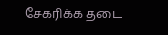சேகரிக்க தடை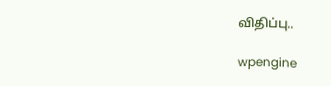விதிப்பு..

wpengine